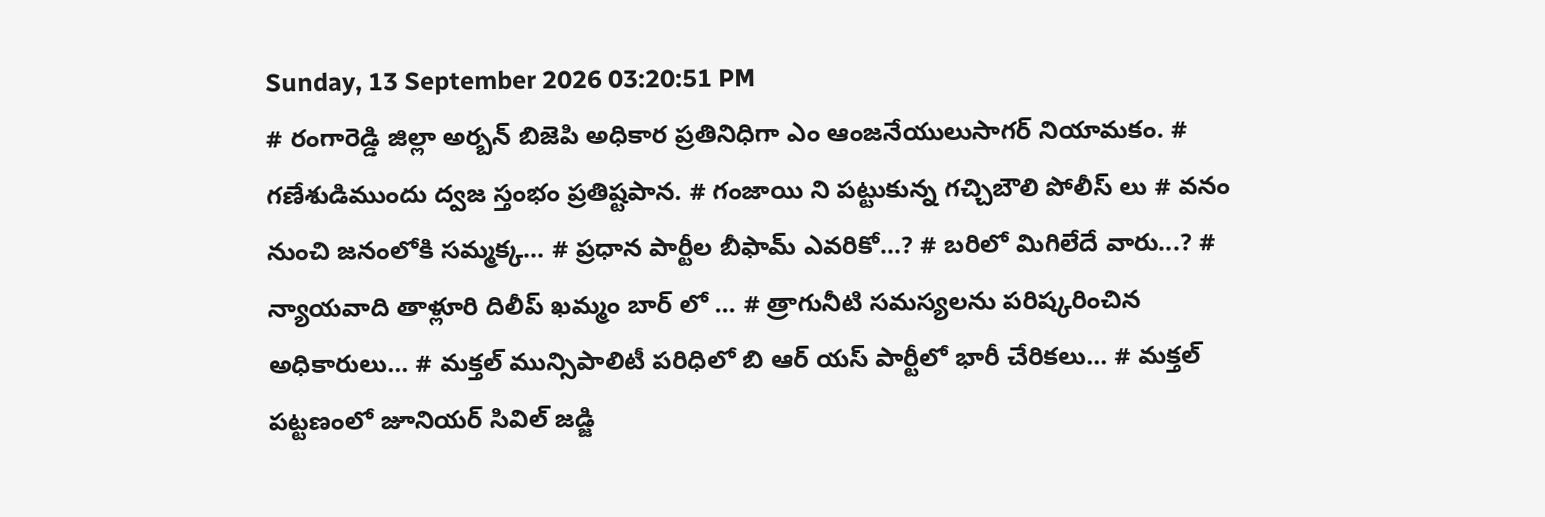Sunday, 13 September 2026 03:20:51 PM
# రంగారెడ్డి జిల్లా అర్బన్ బిజెపి అధికార ప్రతినిధిగా ఎం ఆంజనేయులుసాగర్ నియామకం. # గణేశుడిముందు ద్వజ స్తంభం ప్రతిష్టపాన. # గంజాయి ని పట్టుకున్న గచ్చిబౌలి పోలీస్ లు # వనం నుంచి జనంలోకి సమ్మక్క... # ప్రధాన పార్టీల బీఫామ్ ఎవరికో...? # బరిలో మిగిలేదే వారు...? # న్యాయవాది తాళ్లూరి దిలీప్ ఖమ్మం బార్ లో ... # త్రాగునీటి సమస్యలను పరిష్కరించిన అధికారులు... # మక్తల్ మున్సిపాలిటీ పరిధిలో బి ఆర్ యస్ పార్టీలో భారీ చేరికలు... # మక్తల్ పట్టణంలో జూనియర్ సివిల్ జడ్జి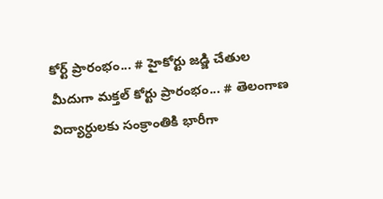కోర్ట్ ప్రారంభం... # హైకోర్టు జడ్జి చేతుల మీదుగా మక్తల్ కోర్టు ప్రారంభం... # తెలంగాణ విద్యార్ధులకు సంక్రాంతికి భారీగా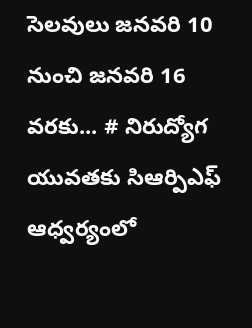సెలవులు జనవరి 10 నుంచి జనవరి 16 వరకు... # నిరుద్యోగ యువతకు సిఆర్పిఎఫ్ ఆధ్వర్యంలో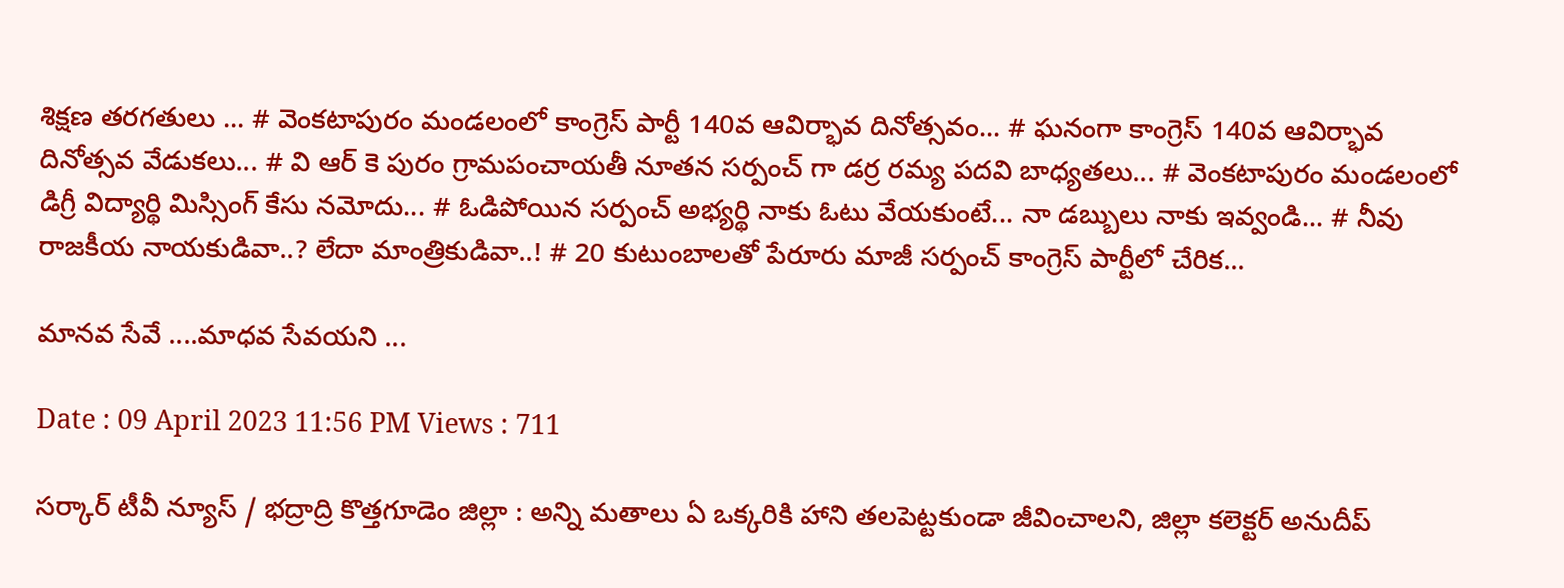శిక్షణ తరగతులు ... # వెంకటాపురం మండలంలో కాంగ్రెస్ పార్టీ 140వ ఆవిర్భావ దినోత్సవం... # ఘనంగా కాంగ్రెస్ 140వ ఆవిర్భావ దినోత్సవ వేడుకలు... # వి ఆర్ కె పురం గ్రామపంచాయతీ నూతన సర్పంచ్ గా డర్ర రమ్య పదవి బాధ్యతలు... # వెంకటాపురం మండలంలో డిగ్రీ విద్యార్థి మిస్సింగ్ కేసు నమోదు... # ఓడిపోయిన సర్పంచ్ అభ్యర్థి నాకు ఓటు వేయకుంటే... నా డబ్బులు నాకు ఇవ్వండి... # నీవు రాజకీయ నాయకుడివా..? లేదా మాంత్రికుడివా..! # 20 కుటుంబాలతో పేరూరు మాజీ సర్పంచ్ కాంగ్రెస్ పార్టీలో చేరిక...

మానవ సేవే ....మాధవ సేవయని ...

Date : 09 April 2023 11:56 PM Views : 711

సర్కార్ టీవీ న్యూస్ / భద్రాద్రి కొత్తగూడెం జిల్లా : అన్ని మతాలు ఏ ఒక్కరికి హాని తలపెట్టకుండా జీవించాలని, జిల్లా కలెక్టర్ అనుదీప్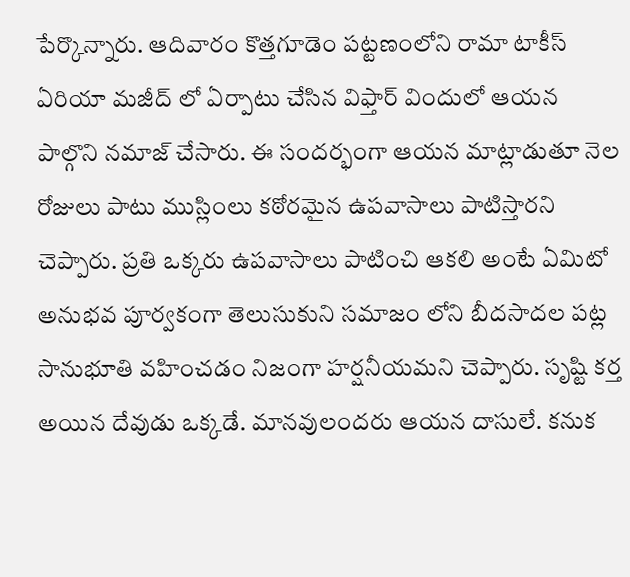పేర్కొన్నారు. ఆదివారం కొత్తగూడెం పట్టణంలోని రామా టాకీస్ ఏరియా మజీద్ లో ఏర్పాటు చేసిన విఫ్తార్ విందులో ఆయన పాల్గొని నమాజ్ చేసారు. ఈ సందర్భంగా ఆయన మాట్లాడుతూ నెల రోజులు పాటు ముస్లింలు కఠోరమైన ఉపవాసాలు పాటిస్తారని చెప్పారు. ప్రతి ఒక్కరు ఉపవాసాలు పాటించి ఆకలి అంటే ఏమిటో అనుభవ పూర్వకంగా తెలుసుకుని సమాజం లోని బీదసాదల పట్ల సానుభూతి వహించడం నిజంగా హర్షనీయమని చెప్పారు. సృష్టి కర్త అయిన దేవుడు ఒక్కడే. మానవులందరు ఆయన దాసులే. కనుక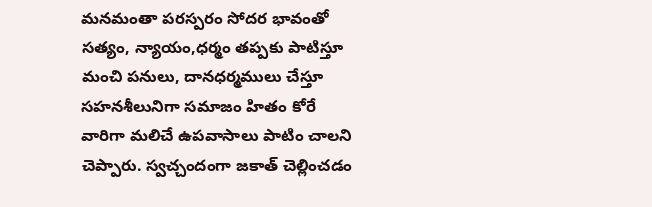మనమంతా పరస్పరం సోదర భావంతో సత్యం, న్యాయం,ధర్మం తప్పకు పాటిస్తూ మంచి పనులు, దానధర్మములు చేస్తూ సహనశీలునిగా సమాజం హితం కోరే వారిగా మలిచే ఉపవాసాలు పాటిం చాలని చెప్పారు. స్వచ్చందంగా జకాత్ చెల్లించడం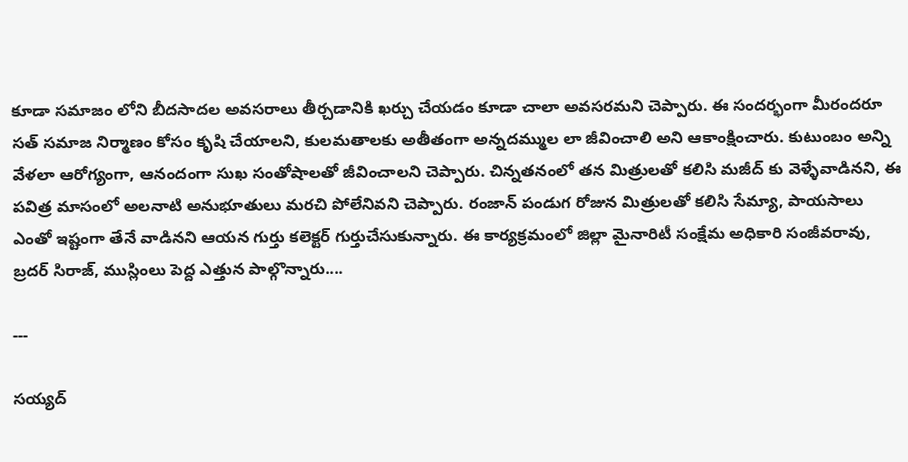కూడా సమాజం లోని బీదసాదల అవసరాలు తీర్చడానికి ఖర్చు చేయడం కూడా చాలా అవసరమని చెప్పారు. ఈ సందర్భంగా మీరందరూ సత్ సమాజ నిర్మాణం కోసం కృషి చేయాలని, కులమతాలకు అతీతంగా అన్నదమ్ముల లా జీవించాలి అని ఆకాంక్షించారు. కుటుంబం అన్ని వేళలా ఆరోగ్యంగా, ఆనందంగా సుఖ సంతోషాలతో జీవించాలని చెప్పారు. చిన్నతనంలో తన మిత్రులతో కలిసి మజీద్ కు వెళ్ళేవాడినని, ఈ పవిత్ర మాసంలో అలనాటి అనుభూతులు మరచి పోలేనివని చెప్పారు. రంజాన్ పండుగ రోజున మిత్రులతో కలిసి సేమ్యా, పాయసాలు ఎంతో ఇష్టంగా తేనే వాడినని ఆయన గుర్తు కలెక్టర్ గుర్తుచేసుకున్నారు. ఈ కార్యక్రమంలో జిల్లా మైనారిటీ సంక్షేమ అధికారి సంజీవరావు, బ్రదర్ సిరాజ్, ముస్లింలు పెద్ద ఎత్తున పాల్గొన్నారు....

---

సయ్యద్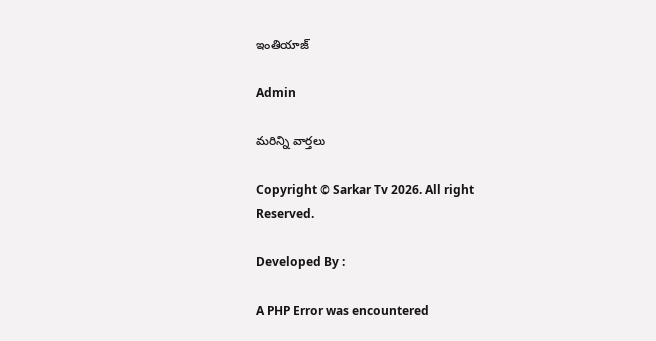ఇంతియాజ్

Admin

మరిన్ని వార్తలు

Copyright © Sarkar Tv 2026. All right Reserved.

Developed By :

A PHP Error was encountered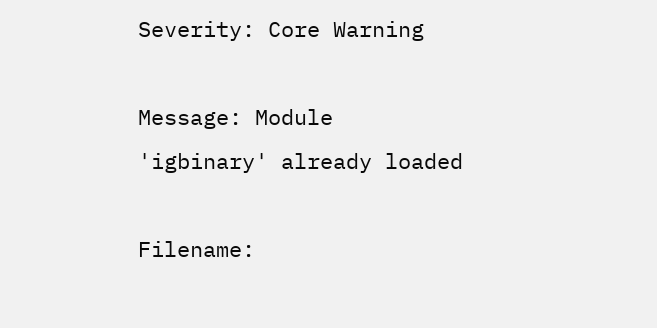Severity: Core Warning

Message: Module 'igbinary' already loaded

Filename: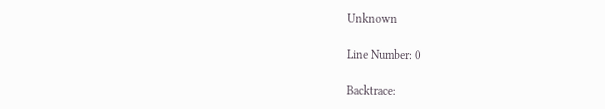Unknown

Line Number: 0

Backtrace: